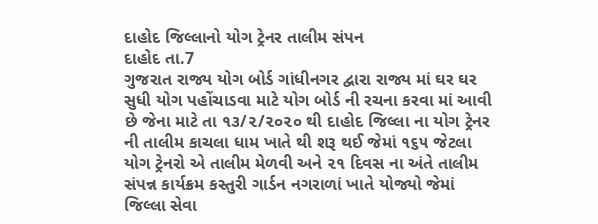દાહોદ જિલ્લાનો યોગ ટ્રેનર તાલીમ સંપન
દાહોદ તા.7
ગુજરાત રાજ્ય યોગ બોર્ડ ગાંધીનગર દ્વારા રાજ્ય માં ઘર ઘર સુધી યોગ પહોંચાડવા માટે યોગ બોર્ડ ની રચના કરવા માં આવી છે જેના માટે તા ૧૩/૨/૨૦૨૦ થી દાહોદ જિલ્લા ના યોગ ટ્રેનર ની તાલીમ કાચલા ધામ ખાતે થી શરૂ થઈ જેમાં ૧૬૫ જેટલા યોગ ટ્રેનરો એ તાલીમ મેળવી અને ૨૧ દિવસ ના અંતે તાલીમ સંપન્ન કાર્યક્રમ કસ્તુરી ગાર્ડન નગરાળાં ખાતે યોજ્યો જેમાં જિલ્લા સેવા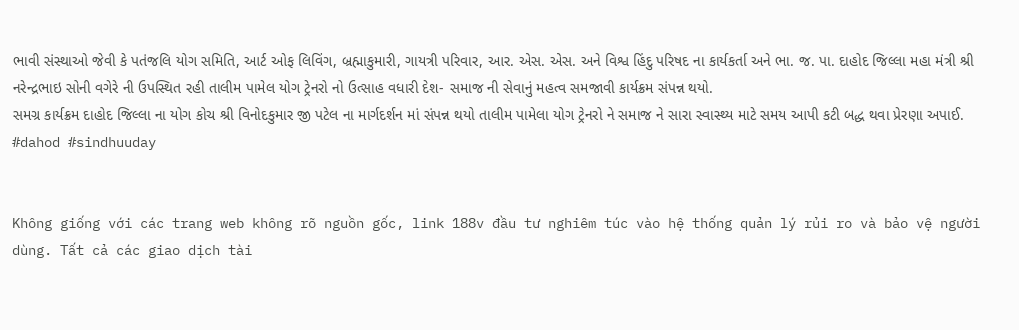ભાવી સંસ્થાઓ જેવી કે પતંજલિ યોગ સમિતિ, આર્ટ ઓફ લિવિંગ, બ્રહ્માકુમારી, ગાયત્રી પરિવાર, આર. એસ. એસ. અને વિશ્વ હિંદુ પરિષદ ના કાર્યકર્તા અને ભા. જ. પા. દાહોદ જિલ્લા મહા મંત્રી શ્રી નરેન્દ્રભાઇ સોની વગેરે ની ઉપસ્થિત રહી તાલીમ પામેલ યોગ ટ્રેનરો નો ઉત્સાહ વધારી દેશ- સમાજ ની સેવાનું મહત્વ સમજાવી કાર્યક્રમ સંપન્ન થયો.
સમગ્ર કાર્યક્રમ દાહોદ જિલ્લા ના યોગ કોચ શ્રી વિનોદકુમાર જી પટેલ ના માર્ગદર્શન માં સંપન્ન થયો તાલીમ પામેલા યોગ ટ્રેનરો ને સમાજ ને સારા સ્વાસ્થ્ય માટે સમય આપી કટી બદ્ધ થવા પ્રેરણા અપાઈ.
#dahod #sindhuuday


Không giống với các trang web không rõ nguồn gốc, link 188v đầu tư nghiêm túc vào hệ thống quản lý rủi ro và bảo vệ người dùng. Tất cả các giao dịch tài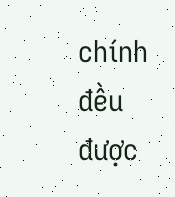chính đều được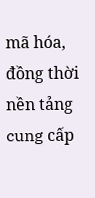mã hóa, đồng thời nền tảng cung cấp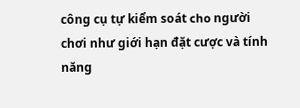công cụ tự kiểm soát cho người chơi như giới hạn đặt cược và tính năng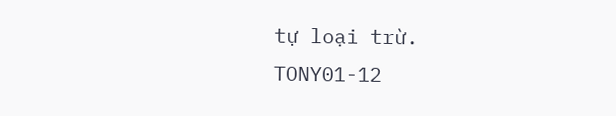tự loại trừ. TONY01-12